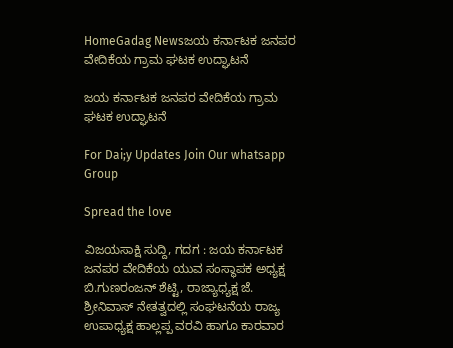HomeGadag Newsಜಯ ಕರ್ನಾಟಕ ಜನಪರ ವೇದಿಕೆಯ ಗ್ರಾಮ ಘಟಕ ಉದ್ಘಾಟನೆ

ಜಯ ಕರ್ನಾಟಕ ಜನಪರ ವೇದಿಕೆಯ ಗ್ರಾಮ ಘಟಕ ಉದ್ಘಾಟನೆ

For Dai;y Updates Join Our whatsapp Group

Spread the love

ವಿಜಯಸಾಕ್ಷಿ ಸುದ್ದಿ, ಗದಗ : ಜಯ ಕರ್ನಾಟಕ ಜನಪರ ವೇದಿಕೆಯ ಯುವ ಸಂಸ್ಥಾಪಕ ಅಧ್ಯಕ್ಷ ಬಿ.ಗುಣರಂಜನ್ ಶೆಟ್ಟಿ, ರಾಜ್ಯಾಧ್ಯಕ್ಷ ಜೆ. ಶ್ರೀನಿವಾಸ್ ನೇತತ್ವದಲ್ಲಿ ಸಂಘಟನೆಯ ರಾಜ್ಯ ಉಪಾಧ್ಯಕ್ಷ ಹಾಲ್ಲಪ್ಪ ವರವಿ ಹಾಗೂ ಕಾರವಾರ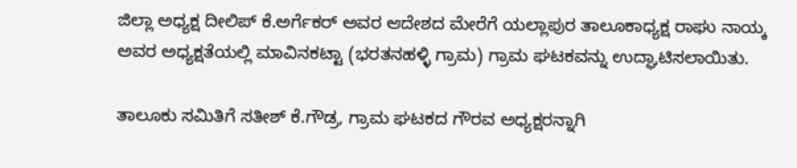ಜಿಲ್ಲಾ ಅಧ್ಯಕ್ಷ ದೀಲಿಪ್ ಕೆ.ಅರ್ಗೆಕರ್ ಅವರ ಆದೇಶದ ಮೇರೆಗೆ ಯಲ್ಲಾಪುರ ತಾಲೂಕಾಧ್ಯಕ್ಷ ರಾಘು ನಾಯ್ಕ ಅವರ ಅಧ್ಯಕ್ಷತೆಯಲ್ಲಿ ಮಾವಿನಕಟ್ಟಾ (ಭರತನಹಳ್ಳಿ ಗ್ರಾಮ) ಗ್ರಾಮ ಘಟಕವನ್ನು ಉದ್ಘಾಟಿಸಲಾಯಿತು.

ತಾಲೂಕು ಸಮಿತಿಗೆ ಸತೀಶ್ ಕೆ.ಗೌಡ್ರ, ಗ್ರಾಮ ಘಟಕದ ಗೌರವ ಅಧ್ಯಕ್ಷರನ್ನಾಗಿ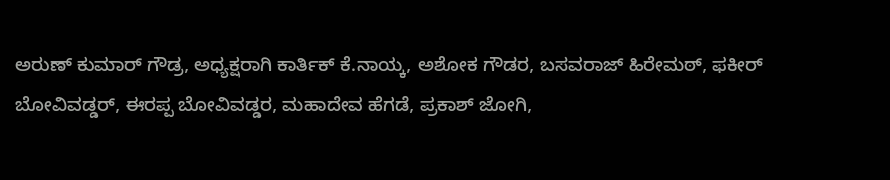ಅರುಣ್ ಕುಮಾರ್ ಗೌಡ್ರ, ಅಧ್ಯಕ್ಷರಾಗಿ ಕಾರ್ತಿಕ್ ಕೆ.ನಾಯ್ಕ, ಅಶೋಕ ಗೌಡರ, ಬಸವರಾಜ್ ಹಿರೇಮಠ್, ಫಕೀರ್ ಬೋವಿವಡ್ಡರ್, ಈರಪ್ಪ ಬೋವಿವಡ್ಡರ, ಮಹಾದೇವ ಹೆಗಡೆ, ಪ್ರಕಾಶ್ ಜೋಗಿ,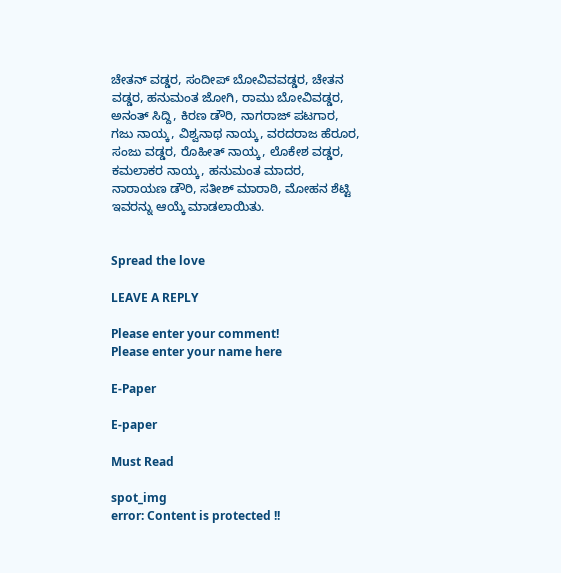ಚೇತನ್ ವಡ್ಡರ, ಸಂದೀಪ್ ಬೋವಿವವಡ್ಡರ, ಚೇತನ ವಡ್ಡರ, ಹನುಮಂತ ಜೋಗಿ, ರಾಮು ಬೋವಿವಡ್ಡರ, ಅನಂತ್ ಸಿದ್ದಿ, ಕಿರಣ ಡೌರಿ, ನಾಗರಾಜ್ ಪಟಗಾರ, ಗಜು ನಾಯ್ಕ, ವಿಶ್ವನಾಥ ನಾಯ್ಕ, ವರದರಾಜ ಹೆರೂರ, ಸಂಜು ವಡ್ಡರ, ರೊಹೀತ್ ನಾಯ್ಕ, ಲೊಕೇಶ ವಡ್ಡರ, ಕಮಲಾಕರ ನಾಯ್ಕ, ಹನುಮಂತ ಮಾದರ, ನಾರಾಯಣ ಡೌರಿ, ಸತೀಶ್ ಮಾರಾಠಿ, ಮೋಹನ ಶೆಟ್ಟಿ ಇವರನ್ನು ಆಯ್ಕೆ ಮಾಡಲಾಯಿತು.


Spread the love

LEAVE A REPLY

Please enter your comment!
Please enter your name here

E-Paper

E-paper

Must Read

spot_img
error: Content is protected !!